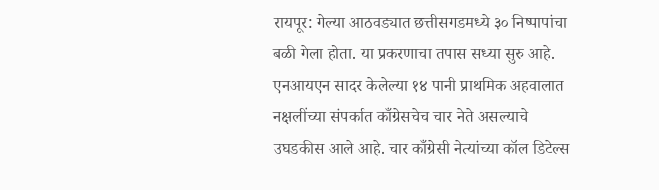रायपूर: गेल्या आठवड्यात छत्तीसगडमध्ये ३० निष्पापांचा बळी गेला होता. या प्रकरणाचा तपास सध्या सुरु आहे. एनआयएन सादर केलेल्या १४ पानी प्राथमिक अहवालात नक्षलींच्या संपर्कात काँग्रेसचेच चार नेते असल्याचे उघडकीस आले आहे. चार काँग्रेसी नेत्यांच्या कॉल डिटेल्स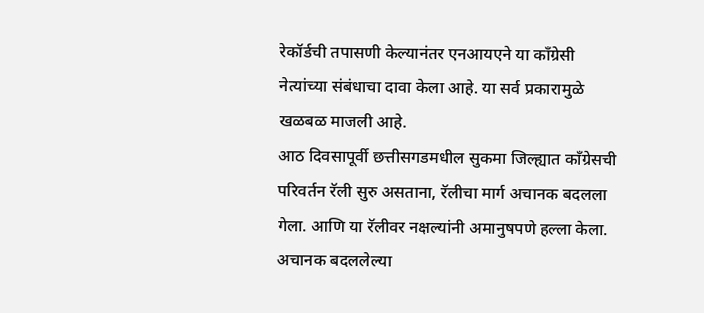रेकॉर्डची तपासणी केल्यानंतर एनआयएने या काँग्रेसी नेत्यांच्या संबंधाचा दावा केला आहे. या सर्व प्रकारामुळे खळबळ माजली आहे.
आठ दिवसापूर्वी छत्तीसगडमधील सुकमा जिल्ह्यात काँग्रेसची परिवर्तन रॅली सुरु असताना, रॅलीचा मार्ग अचानक बदलला गेला. आणि या रॅलीवर नक्षल्यांनी अमानुषपणे हल्ला केला. अचानक बदललेल्या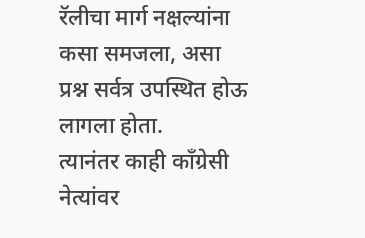रॅलीचा मार्ग नक्षल्यांना कसा समजला, असा प्रश्न सर्वत्र उपस्थित होऊ लागला होता.
त्यानंतर काही काँग्रेसी नेत्यांवर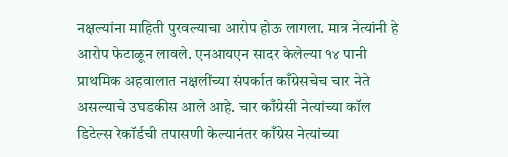नक्षल्यांना माहिती पुरवल्याचा आरोप होऊ लागला. मात्र नेत्यांनी हे आरोप फेटाळून लावले. एनआयएन सादर केलेल्या १४ पानी प्राथमिक अहवालात नक्षलींच्या संपर्कात काँग्रेसचेच चार नेते असल्याचे उघडकीस आले आहे. चार काँग्रेसी नेत्यांच्या कॉल डिटेल्स रेकॉर्डची तपासणी केल्यानंतर काँग्रेस नेत्यांच्या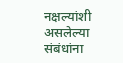नक्षल्यांशी असलेल्या संबंधांना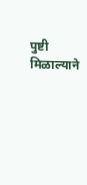पुष्टी मिळाल्याने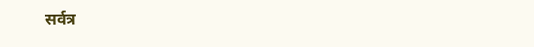सर्वत्र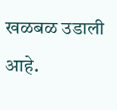खळबळ उडाली आहे.